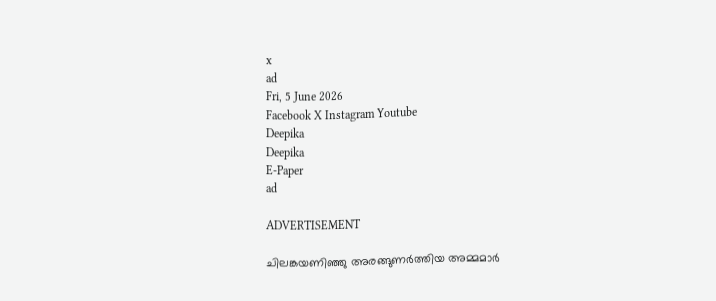x
ad
Fri, 5 June 2026
Facebook X Instagram Youtube
Deepika
Deepika
E-Paper
ad

ADVERTISEMENT

ചിലങ്കയണിഞ്ഞു അരങ്ങുണർത്തിയ അമ്മമാർ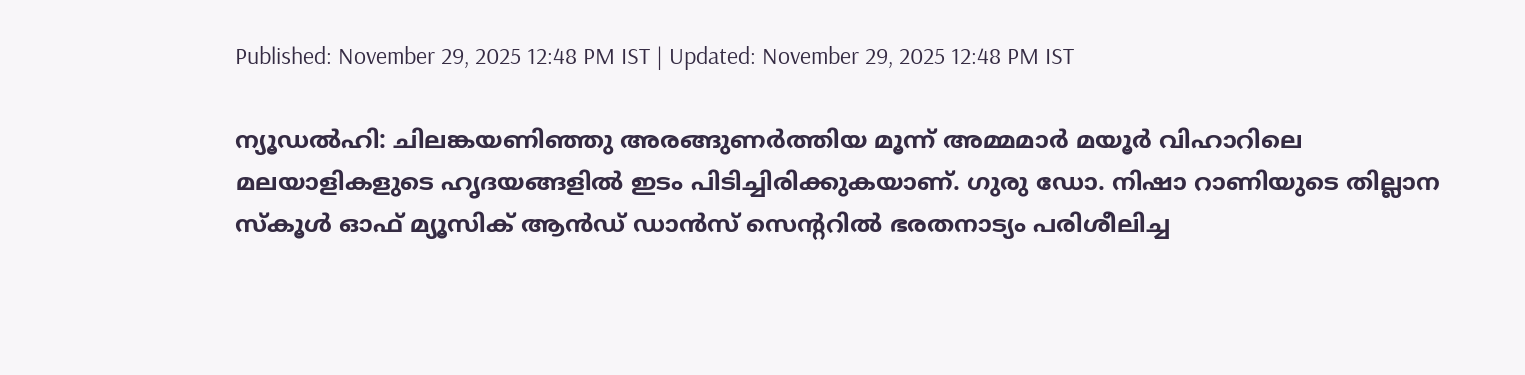Published: November 29, 2025 12:48 PM IST | Updated: November 29, 2025 12:48 PM IST

ന്യൂഡൽഹി: ചിലങ്കയണിഞ്ഞു അരങ്ങുണർത്തിയ മൂന്ന് അമ്മമാർ മയൂർ വിഹാറിലെ മലയാളികളുടെ ഹൃദയങ്ങളിൽ ഇടം പിടിച്ചിരിക്കുകയാണ്. ഗുരു ഡോ. നിഷാ റാണിയുടെ തില്ലാന സ്കൂൾ ഓഫ് മ്യൂസിക് ആൻഡ് ഡാൻസ് സെന്‍ററിൽ ഭരതനാട്യം പരിശീലിച്ച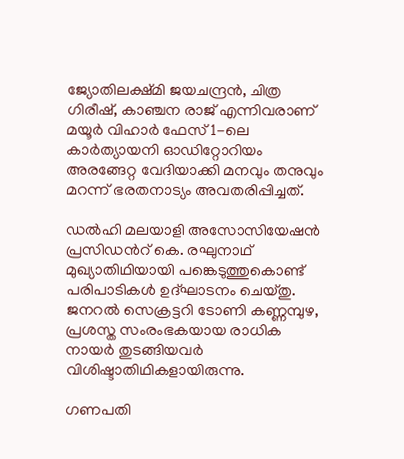ജ്യോതിലക്ഷ്മി ജയചന്ദ്രൻ, ചിത്ര ഗിരീഷ്, കാഞ്ചന രാജ് എന്നിവരാണ് മയൂർ വിഹാർ ഫേസ് 1-ലെ കാർത്യായനി ഓഡിറ്റോറിയം അരങ്ങേറ്റ വേദിയാക്കി മനവും തനുവും മറന്ന് ഭരതനാട്യം അവതരിപ്പിച്ചത്.

ഡൽഹി മലയാളി അസോസിയേഷൻ പ്രസിഡന്‍റ് കെ. രഘുനാഥ് മുഖ്യാതിഥിയായി പങ്കെടുത്തുകൊണ്ട് പരിപാടികൾ ഉദ്‌ഘാടനം ചെയ്തു. ജനറൽ സെക്രട്ടറി ടോണി കണ്ണമ്പുഴ, പ്രശസ്ത സംരംഭകയായ രാധിക നായർ തുടങ്ങിയവർ വിശിഷ്ടാതിഥികളായിരുന്നു.

ഗണപതി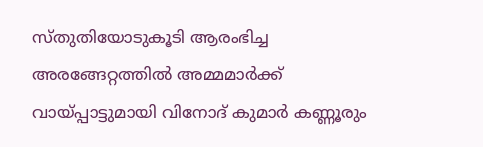സ്തുതിയോടുകൂടി ആരംഭിച്ച അരങ്ങേറ്റത്തിൽ അമ്മമാർക്ക് വായ്പ്പാട്ടുമായി വിനോദ് കുമാർ കണ്ണൂരും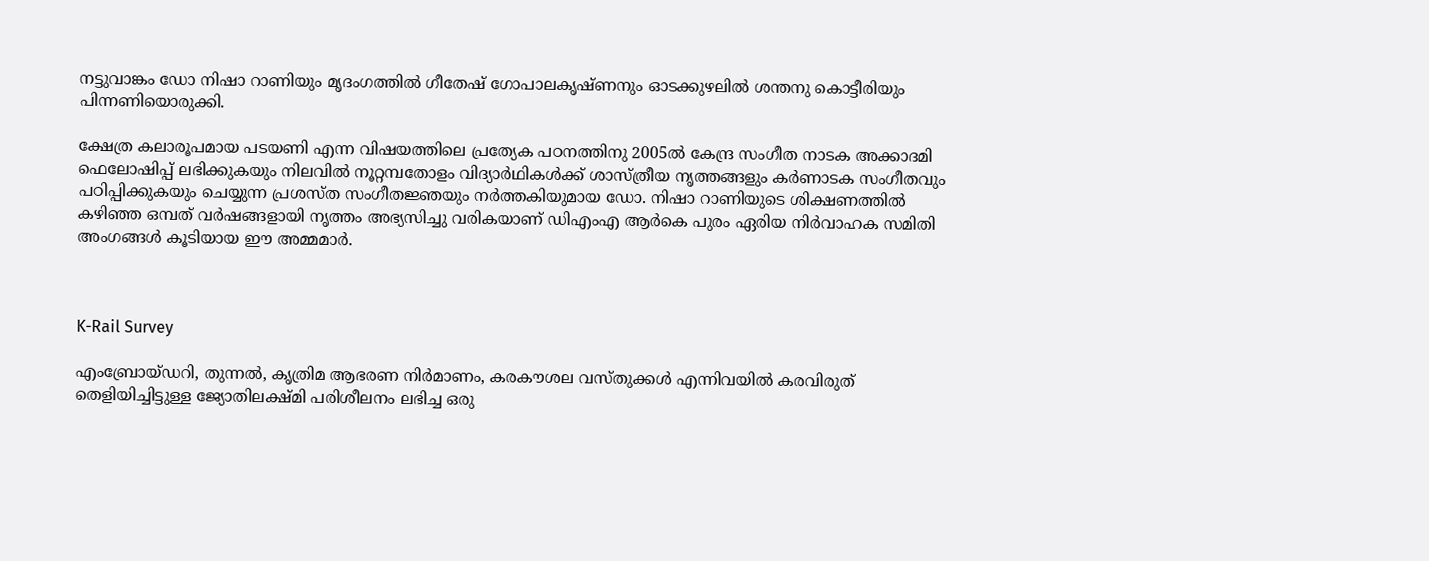നട്ടുവാങ്കം ഡോ നിഷാ റാണിയും മൃദംഗത്തിൽ ഗീതേഷ് ഗോപാലകൃഷ്ണനും ഓടക്കുഴലിൽ ശന്തനു കൊട്ടീരിയും പിന്നണിയൊരുക്കി.

ക്ഷേത്ര കലാരൂപമായ പടയണി എന്ന വിഷയത്തിലെ പ്രത്യേക പഠനത്തിനു 2005ൽ കേന്ദ്ര സംഗീത നാടക അക്കാദമി ഫെലോഷിപ്പ് ലഭിക്കുകയും നിലവിൽ നൂറ്റമ്പതോളം വിദ്യാർഥികൾക്ക് ശാസ്ത്രീയ നൃത്തങ്ങളും കർണാടക സംഗീതവും പഠിപ്പിക്കുകയും ചെയ്യുന്ന പ്രശസ്‌ത സംഗീതജ്ഞയും നർത്തകിയുമായ ഡോ. നിഷാ റാണിയുടെ ശിക്ഷണത്തിൽ കഴിഞ്ഞ ഒമ്പത് വർഷങ്ങളായി നൃത്തം അഭ്യസിച്ചു വരികയാണ് ഡിഎംഎ ആർകെ പുരം ഏരിയ നിർവാഹക സമിതി അംഗങ്ങൾ കൂടിയായ ഈ അമ്മമാർ.



K-Rail Survey

എംബ്രോയ്ഡറി, തുന്നൽ, കൃത്രിമ ആഭരണ നിർമാണം, കരകൗശല വസ്തുക്കൾ എന്നിവയിൽ കരവിരുത് തെളിയിച്ചിട്ടുള്ള ജ്യോതിലക്ഷ്മി പരിശീലനം ലഭിച്ച ഒരു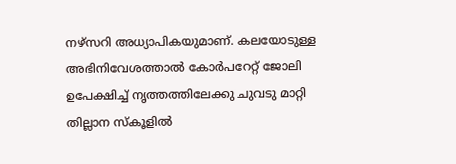നഴ്സറി അധ്യാപികയുമാണ്. കലയോടുള്ള അഭിനിവേശത്താൽ കോർപറേറ്റ് ജോലി ഉപേക്ഷിച്ച് നൃത്തത്തിലേക്കു ചുവടു മാറ്റി തില്ലാന സ്‌കൂളിൽ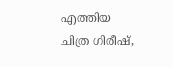എത്തിയ ചിത്ര ഗിരീഷ്,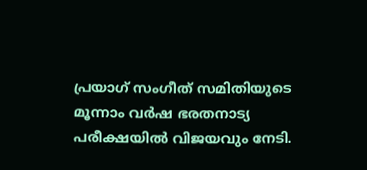പ്രയാഗ് സംഗീത് സമിതിയുടെ മൂന്നാം വർഷ ഭരതനാട്യ പരീക്ഷയിൽ വിജയവും നേടി.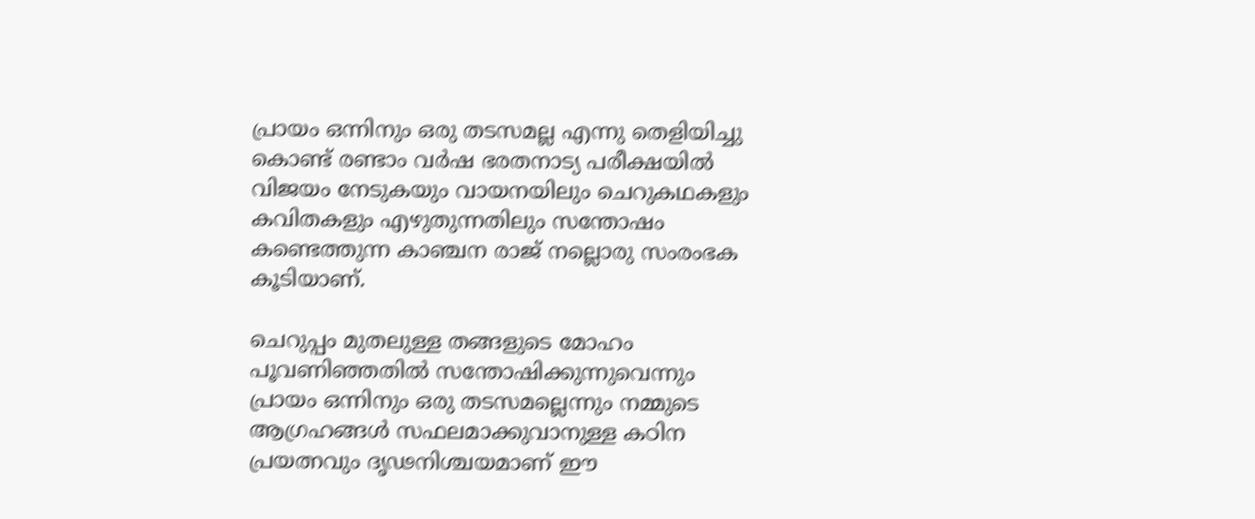പ്രായം ഒന്നിനും ഒരു തടസമല്ല എന്നു തെളിയിച്ചു കൊണ്ട് രണ്ടാം വർഷ ഭരതനാട്യ പരീക്ഷയിൽ വിജയം നേടുകയും വായനയിലും ചെറുകഥകളും കവിതകളും എഴുതുന്നതിലും സന്തോഷം കണ്ടെത്തുന്ന കാഞ്ചന രാജ് നല്ലൊരു സംരംഭക കൂടിയാണ്.

ചെറുപ്പം മുതലുള്ള തങ്ങളുടെ മോഹം പൂവണിഞ്ഞതിൽ സന്തോഷിക്കുന്നുവെന്നും പ്രായം ഒന്നിനും ഒരു തടസമല്ലെന്നും നമ്മുടെ ആഗ്രഹങ്ങൾ സഫലമാക്കുവാനുള്ള കഠിന പ്രയത്നവും ദൃഢനിശ്ചയമാണ് ഈ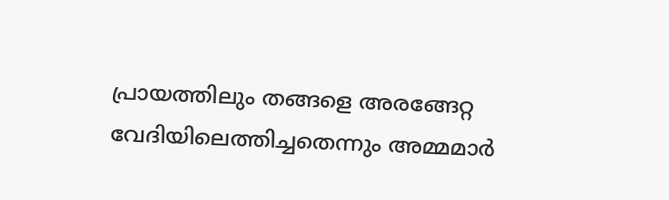പ്രായത്തിലും തങ്ങളെ അരങ്ങേറ്റ വേദിയിലെത്തിച്ചതെന്നും അമ്മമാർ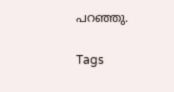പറഞ്ഞു.

Tags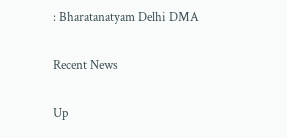: Bharatanatyam Delhi DMA

Recent News

Up